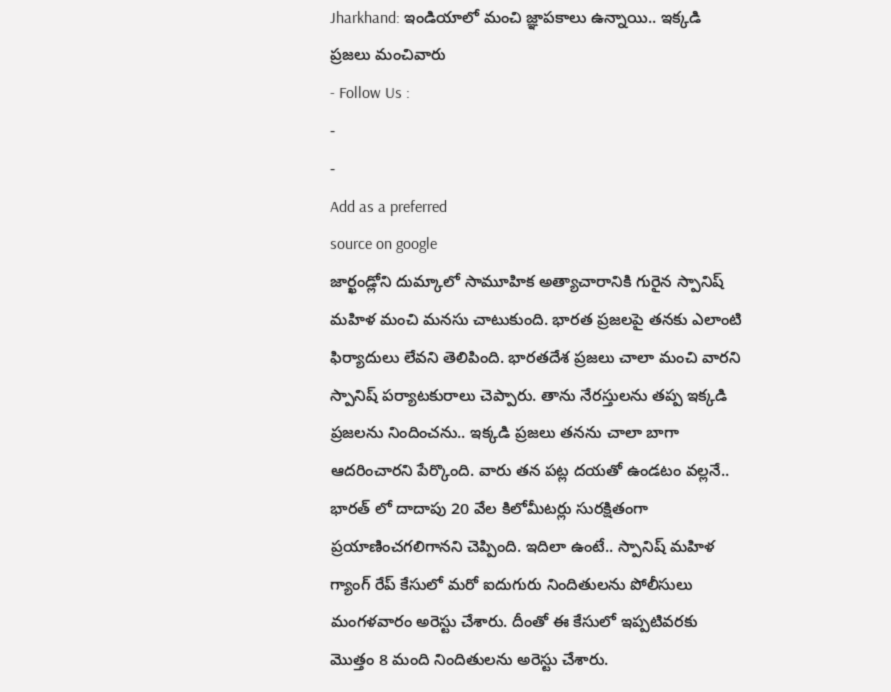Jharkhand: ఇండియాలో మంచి జ్ఞాపకాలు ఉన్నాయి.. ఇక్కడి ప్రజలు మంచివారు
- Follow Us :
-
-
Add as a preferred
source on google
జార్ఖండ్లోని దుమ్కాలో సామూహిక అత్యాచారానికి గురైన స్పానిష్ మహిళ మంచి మనసు చాటుకుంది. భారత ప్రజలపై తనకు ఎలాంటి ఫిర్యాదులు లేవని తెలిపింది. భారతదేశ ప్రజలు చాలా మంచి వారని స్పానిష్ పర్యాటకురాలు చెప్పారు. తాను నేరస్తులను తప్ప ఇక్కడి ప్రజలను నిందించను.. ఇక్కడి ప్రజలు తనను చాలా బాగా ఆదరించారని పేర్కొంది. వారు తన పట్ల దయతో ఉండటం వల్లనే.. భారత్ లో దాదాపు 20 వేల కిలోమీటర్లు సురక్షితంగా ప్రయాణించగలిగానని చెప్పింది. ఇదిలా ఉంటే.. స్పానిష్ మహిళ గ్యాంగ్ రేప్ కేసులో మరో ఐదుగురు నిందితులను పోలీసులు మంగళవారం అరెస్టు చేశారు. దీంతో ఈ కేసులో ఇప్పటివరకు మొత్తం 8 మంది నిందితులను అరెస్టు చేశారు.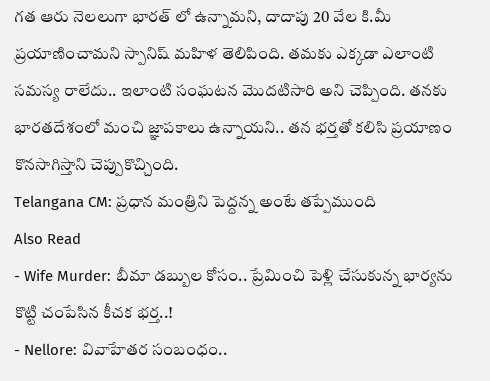గత ఆరు నెలలుగా భారత్ లో ఉన్నామని, దాదాపు 20 వేల కి.మీ ప్రయాణించామని స్పానిష్ మహిళ తెలిపింది. తమకు ఎక్కడా ఎలాంటి సమస్య రాలేదు.. ఇలాంటి సంఘటన మొదటిసారి అని చెప్పింది. తనకు భారతదేశంలో మంచి జ్ఞాపకాలు ఉన్నాయని.. తన భర్తతో కలిసి ప్రయాణం కొనసాగిస్తాని చెప్పుకొచ్చింది.
Telangana CM: ప్రధాన మంత్రిని పెద్దన్న అంటే తప్పేముంది
Also Read
- Wife Murder: బీమా డబ్బుల కోసం.. ప్రేమించి పెళ్లి చేసుకున్న భార్యను కొట్టి చంపేసిన కీచక భర్త..!
- Nellore: వివాహేతర సంబంధం..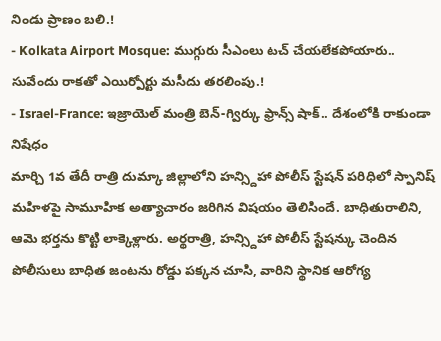నిండు ప్రాణం బలి.!
- Kolkata Airport Mosque: ముగ్గురు సీఎంలు టచ్ చేయలేకపోయారు.. సువేందు రాకతో ఎయిర్పోర్టు మసీదు తరలింపు.!
- Israel-France: ఇజ్రాయెల్ మంత్రి బెన్-గ్విర్కు ఫ్రాన్స్ షాక్.. దేశంలోకి రాకుండా నిషేధం
మార్చి 1వ తేదీ రాత్రి దుమ్కా జిల్లాలోని హన్స్దిహా పోలీస్ స్టేషన్ పరిధిలో స్పానిష్ మహిళపై సామూహిక అత్యాచారం జరిగిన విషయం తెలిసిందే. బాధితురాలిని, ఆమె భర్తను కొట్టి లాక్కెళ్లారు. అర్థరాత్రి, హన్స్దిహా పోలీస్ స్టేషన్కు చెందిన పోలీసులు బాధిత జంటను రోడ్డు పక్కన చూసి, వారిని స్థానిక ఆరోగ్య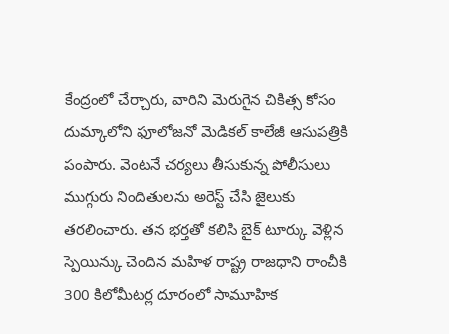కేంద్రంలో చేర్చారు, వారిని మెరుగైన చికిత్స కోసం దుమ్కాలోని ఫూలోజనో మెడికల్ కాలేజీ ఆసుపత్రికి పంపారు. వెంటనే చర్యలు తీసుకున్న పోలీసులు ముగ్గురు నిందితులను అరెస్ట్ చేసి జైలుకు తరలించారు. తన భర్తతో కలిసి బైక్ టూర్కు వెళ్లిన స్పెయిన్కు చెందిన మహిళ రాష్ట్ర రాజధాని రాంచీకి 300 కిలోమీటర్ల దూరంలో సామూహిక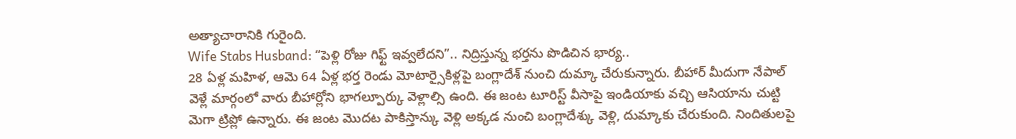అత్యాచారానికి గురైంది.
Wife Stabs Husband: “పెళ్లి రోజు గిఫ్ట్ ఇవ్వలేదని”.. నిద్రిస్తున్న భర్తను పొడిచిన భార్య..
28 ఏళ్ల మహిళ, ఆమె 64 ఏళ్ల భర్త రెండు మోటార్సైకిళ్లపై బంగ్లాదేశ్ నుంచి దుమ్కా చేరుకున్నారు. బీహార్ మీదుగా నేపాల్ వెళ్లే మార్గంలో వారు బీహార్లోని భాగల్పూర్కు వెళ్లాల్సి ఉంది. ఈ జంట టూరిస్ట్ వీసాపై ఇండియాకు వచ్చి ఆసియాను చుట్టి మెగా ట్రిప్లో ఉన్నారు. ఈ జంట మొదట పాకిస్తాన్కు వెళ్లి అక్కడ నుంచి బంగ్లాదేశ్కు వెళ్లి, దుమ్కాకు చేరుకుంది. నిందితులపై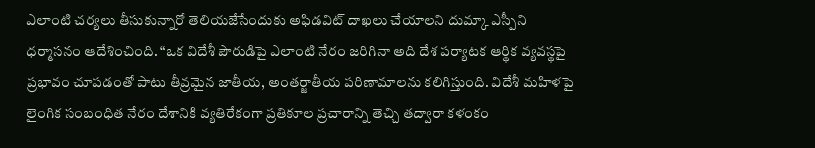ఎలాంటి చర్యలు తీసుకున్నారో తెలియజేసేందుకు అఫిడవిట్ దాఖలు చేయాలని దుమ్కా ఎస్పీని ధర్మాసనం ఆదేశించింది. “ఒక విదేశీ పౌరుడిపై ఎలాంటి నేరం జరిగినా అది దేశ పర్యాటక ఆర్థిక వ్యవస్థపై ప్రభావం చూపడంతో పాటు తీవ్రమైన జాతీయ, అంతర్జాతీయ పరిణామాలను కలిగిస్తుంది. విదేశీ మహిళపై లైంగిక సంబంధిత నేరం దేశానికి వ్యతిరేకంగా ప్రతికూల ప్రచారాన్ని తెచ్చి తద్వారా కళంకం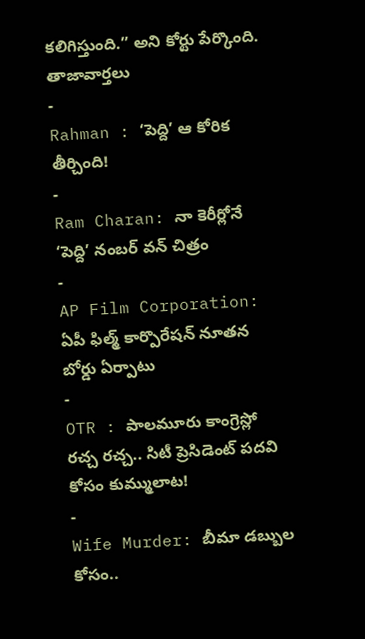కలిగిస్తుంది.” అని కోర్టు పేర్కొంది.
తాజావార్తలు
-
Rahman : ‘పెద్ది’ ఆ కోరిక తీర్చింది!
-
Ram Charan: నా కెరీర్లోనే ‘పెద్ది’ నంబర్ వన్ చిత్రం
-
AP Film Corporation: ఏపీ ఫిల్మ్ కార్పొరేషన్ నూతన బోర్డు ఏర్పాటు
-
OTR : పాలమూరు కాంగ్రెస్లో రచ్చ రచ్చ.. సిటీ ప్రెసిడెంట్ పదవి కోసం కుమ్ములాట!
-
Wife Murder: బీమా డబ్బుల కోసం..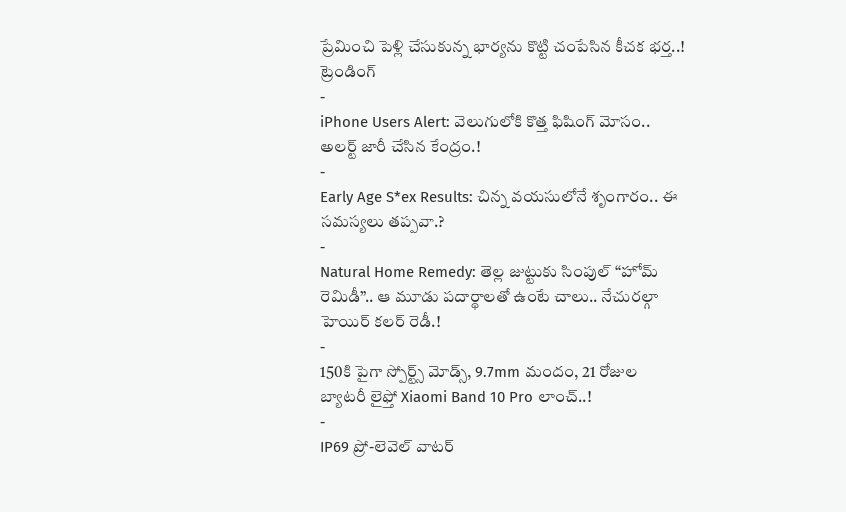ప్రేమించి పెళ్లి చేసుకున్న భార్యను కొట్టి చంపేసిన కీచక భర్త..!
ట్రెండింగ్
-
iPhone Users Alert: వెలుగులోకి కొత్త ఫిషింగ్ మోసం.. అలర్ట్ జారీ చేసిన కేంద్రం.!
-
Early Age S*ex Results: చిన్న వయసులోనే శృంగారం.. ఈ సమస్యలు తప్పవా.?
-
Natural Home Remedy: తెల్ల జుట్టుకు సింపుల్ “హోమ్ రెమిడీ”.. ఆ మూడు పదార్థాలతో ఉంటే చాలు.. నేచురల్గా హెయిర్ కలర్ రెడీ.!
-
150కి పైగా స్పోర్ట్స్ మోడ్స్, 9.7mm మందం, 21 రోజుల బ్యాటరీ లైఫ్తో Xiaomi Band 10 Pro లాంచ్..!
-
IP69 ప్రో-లెవెల్ వాటర్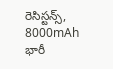రెసిస్టన్స్, 8000mAh భారీ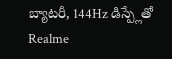బ్యాటరీ, 144Hz డిస్ప్లేతో Realme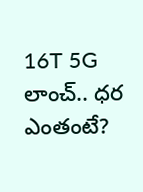16T 5G లాంచ్.. ధర ఎంతంటే?